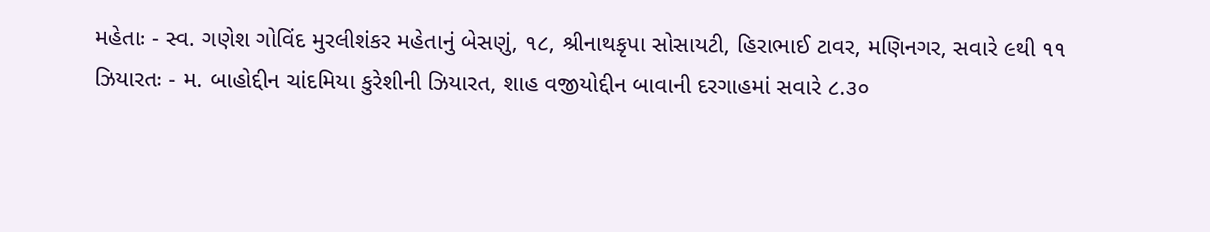મહેતાઃ - સ્વ. ગણેશ ગોવિંદ મુરલીશંકર મહેતાનું બેસણું, ૧૮, શ્રીનાથકૃપા સોસાયટી, હિરાભાઈ ટાવર, મણિનગર, સવારે ૯થી ૧૧
ઝિયારતઃ - મ. બાહોદ્દીન ચાંદમિયા કુરેશીની ઝિયારત, શાહ વજીયોદ્દીન બાવાની દરગાહમાં સવારે ૮.૩૦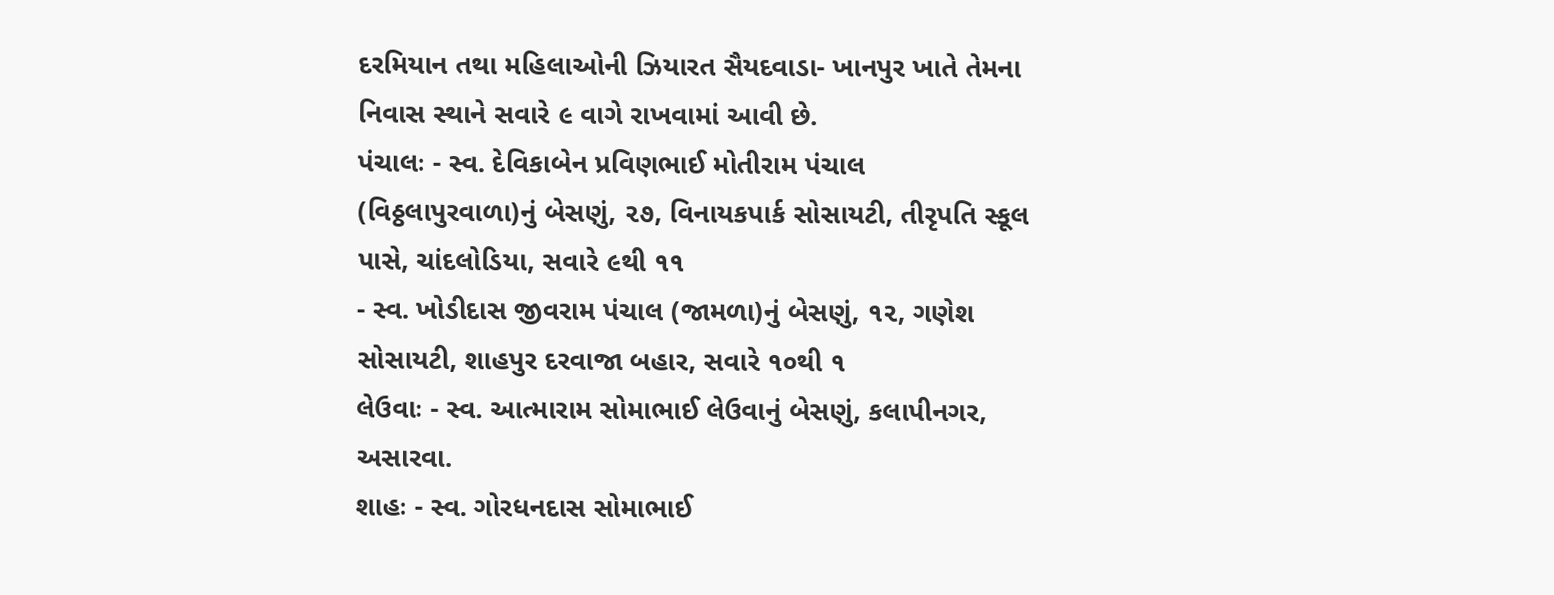દરમિયાન તથા મહિલાઓની ઝિયારત સૈયદવાડા- ખાનપુર ખાતે તેમના નિવાસ સ્થાને સવારે ૯ વાગે રાખવામાં આવી છે.
પંચાલઃ - સ્વ. દેવિકાબેન પ્રવિણભાઈ મોતીરામ પંચાલ (વિઠ્ઠલાપુરવાળા)નું બેસણું, ૨૭, વિનાયકપાર્ક સોસાયટી, તીરૃપતિ સ્કૂલ પાસે, ચાંદલોડિયા, સવારે ૯થી ૧૧
- સ્વ. ખોડીદાસ જીવરામ પંચાલ (જામળા)નું બેસણું, ૧૨, ગણેશ સોસાયટી, શાહપુર દરવાજા બહાર, સવારે ૧૦થી ૧
લેઉવાઃ - સ્વ. આત્મારામ સોમાભાઈ લેઉવાનું બેસણું, કલાપીનગર, અસારવા.
શાહઃ - સ્વ. ગોરધનદાસ સોમાભાઈ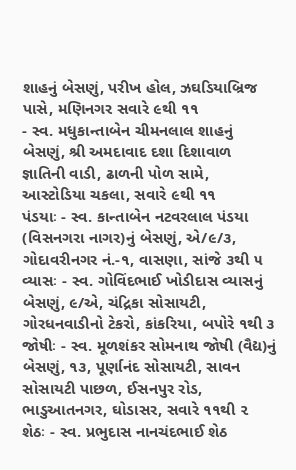શાહનું બેસણું, પરીખ હોલ, ઝઘડિયાબ્રિજ પાસે, મણિનગર સવારે ૯થી ૧૧
- સ્વ. મધુકાન્તાબેન ચીમનલાલ શાહનું બેસણું, શ્રી અમદાવાદ દશા દિશાવાળ જ્ઞાતિની વાડી, ઢાળની પોળ સામે, આસ્ટોડિયા ચકલા, સવારે ૯થી ૧૧
પંડયાઃ - સ્વ. કાન્તાબેન નટવરલાલ પંડયા (વિસનગરા નાગર)નું બેસણું, એ/૯/૩, ગોદાવરીનગર નં.-૧, વાસણા, સાંજે ૩થી ૫
વ્યાસઃ - સ્વ. ગોવિંદભાઈ ખોડીદાસ વ્યાસનું બેસણું, ૯/એ, ચંદ્રિકા સોસાયટી, ગોરધનવાડીનો ટેકરો, કાંકરિયા, બપોરે ૧થી ૩
જોષીઃ - સ્વ. મૂળશંકર સોમનાથ જોષી (વૈદ્ય)નું બેસણું, ૧૩, પૂર્ણાનંદ સોસાયટી, સાવન સોસાયટી પાછળ, ઈસનપુર રોડ, ભાડુઆતનગર, ઘોડાસર, સવારે ૧૧થી ૨
શેઠઃ - સ્વ. પ્રભુદાસ નાનચંદભાઈ શેઠ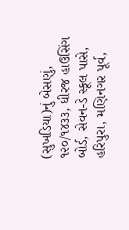(સુખડિયા)નું બેસણું, ૧૨૦/૧૪૩૩, ધીરજ હાઉસિંગ બોર્ડ, સેવન-ડે સ્કૂલ પાસે, હરિપુરા, મણિનગર પૂર્વ,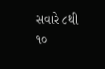સવારે ૮થી ૧૦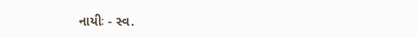નાયીઃ - સ્વ.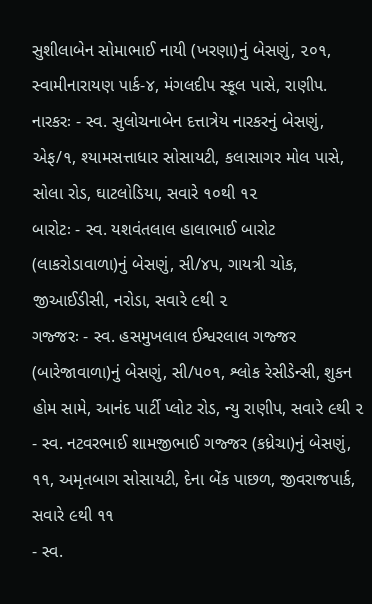સુશીલાબેન સોમાભાઈ નાયી (ખરણા)નું બેસણું, ૨૦૧, સ્વામીનારાયણ પાર્ક-૪, મંગલદીપ સ્કૂલ પાસે, રાણીપ.
નારકરઃ - સ્વ. સુલોચનાબેન દત્તાત્રેય નારકરનું બેસણું, એફ/૧, શ્યામસત્તાધાર સોસાયટી, કલાસાગર મોલ પાસે, સોલા રોડ, ઘાટલોડિયા, સવારે ૧૦થી ૧૨
બારોટઃ - સ્વ. યશવંતલાલ હાલાભાઈ બારોટ (લાકરોડાવાળા)નું બેસણું, સી/૪૫, ગાયત્રી ચોક, જીઆઈડીસી, નરોડા, સવારે ૯થી ૨
ગજ્જરઃ - સ્વ. હસમુખલાલ ઈશ્વરલાલ ગજ્જર (બારેજાવાળા)નું બેસણું, સી/૫૦૧, શ્લોક રેસીડેન્સી, શુકન હોમ સામે, આનંદ પાર્ટી પ્લોટ રોડ, ન્યુ રાણીપ, સવારે ૯થી ૨
- સ્વ. નટવરભાઈ શામજીભાઈ ગજ્જર (કધ્રેચા)નું બેસણું, ૧૧, અમૃતબાગ સોસાયટી, દેના બેંક પાછળ, જીવરાજપાર્ક, સવારે ૯થી ૧૧
- સ્વ.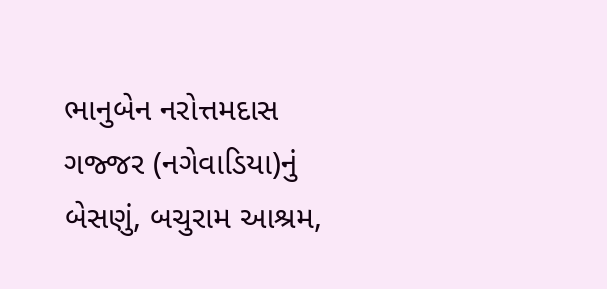ભાનુબેન નરોત્તમદાસ ગજ્જર (નગેવાડિયા)નું બેસણું, બચુરામ આશ્રમ,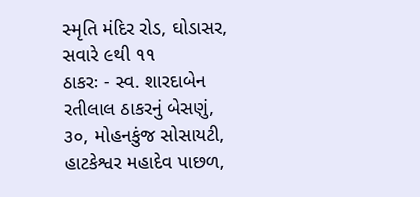સ્મૃતિ મંદિર રોડ, ઘોડાસર, સવારે ૯થી ૧૧
ઠાકરઃ - સ્વ. શારદાબેન રતીલાલ ઠાકરનું બેસણું, ૩૦, મોહનકુંજ સોસાયટી, હાટકેશ્વર મહાદેવ પાછળ,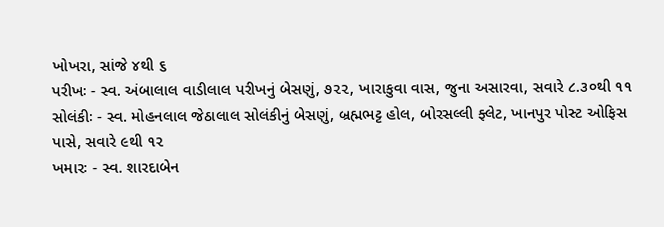ખોખરા, સાંજે ૪થી ૬
પરીખઃ - સ્વ. અંબાલાલ વાડીલાલ પરીખનું બેસણું, ૭૨૨, ખારાકુવા વાસ, જુના અસારવા, સવારે ૮.૩૦થી ૧૧
સોલંકીઃ - સ્વ. મોહનલાલ જેઠાલાલ સોલંકીનું બેસણું, બ્રહ્મભટ્ટ હોલ, બોરસલ્લી ફ્લેટ, ખાનપુર પોસ્ટ ઓફિસ પાસે, સવારે ૯થી ૧૨
ખમારઃ - સ્વ. શારદાબેન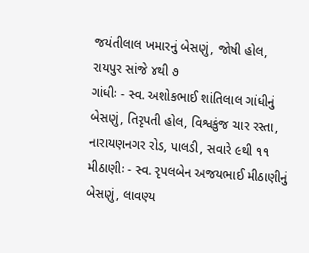જયંતીલાલ ખમારનું બેસણું, જોષી હોલ, રાયપુર સાંજે ૪થી ૭
ગાંધીઃ - સ્વ. અશોકભાઈ શાંતિલાલ ગાંધીનું બેસણું, તિરૃપતી હોલ, વિશ્વકુંજ ચાર રસ્તા, નારાયણનગર રોડ, પાલડી, સવારે ૯થી ૧૧
મીઠાણીઃ - સ્વ. રૃપલબેન અજયભાઈ મીઠાણીનું બેસણું, લાવણ્ય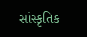સાંસ્કૃતિક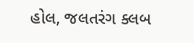હોલ, જલતરંગ ક્લબ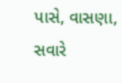પાસે, વાસણા, સવારે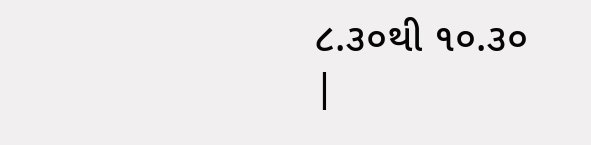૮.૩૦થી ૧૦.૩૦
|